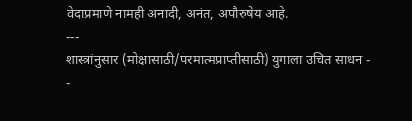वेदाप्रमाणे नामही अनादी, अनंत, अपौरुषेय आहे.
---
शास्त्रांनुसार (मोक्षासाठी/परमात्मप्राप्तीसाठी) युगाला उचित साधन -
-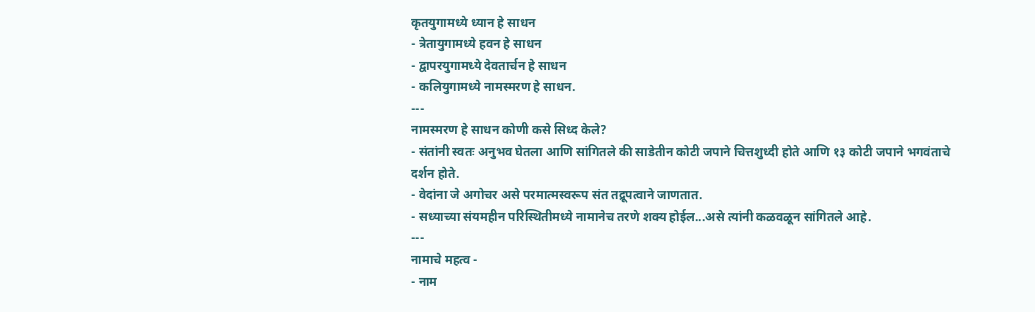कृतयुगामध्ये ध्यान हे साधन
- त्रेतायुगामध्ये हवन हे साधन
- द्वापरयुगामध्ये देवतार्चन हे साधन
- कलियुगामध्ये नामस्मरण हे साधन.
---
नामस्मरण हे साधन कोणी कसे सिध्द केले?
- संतांनी स्वतः अनुभव घेतला आणि सांगितले की साडेतीन कोटी जपाने चित्तशुध्दी होते आणि १३ कोटी जपाने भगवंताचे दर्शन होते.
- वेदांना जे अगोचर असे परमात्मस्वरूप संत तद्रूपत्वाने जाणतात.
- सध्याच्या संयमहीन परिस्थितीमध्ये नामानेच तरणे शक्य होईल...असे त्यांनी कळवळून सांगितले आहे.
---
नामाचे महत्व -
- नाम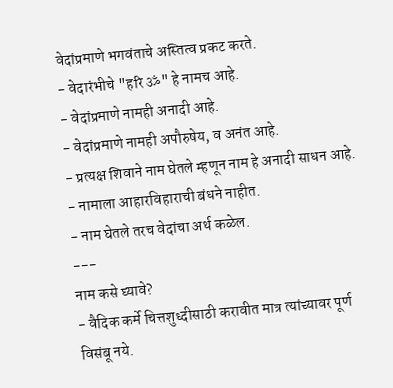वेदांप्रमाणे भगवंताचे अस्तित्व प्रकट करते.
- वेदारंभीचे "हरि ॐ" हे नामच आहे.
- वेदांप्रमाणे नामही अनादी आहे.
- वेदांप्रमाणे नामही अपौरुषेय, व अनंत आहे.
- प्रत्यक्ष शिवाने नाम घेतले म्हणून नाम हे अनादी साधन आहे.
- नामाला आहारविहाराची बंधने नाहीत.
- नाम घेतले तरच वेदांचा अर्थ कळेल.
---
नाम कसे घ्यावे?
- वैदिक कर्मे चित्तशुध्दीसाठी करावीत मात्र त्यांच्यावर पूर्ण विसंबू नये.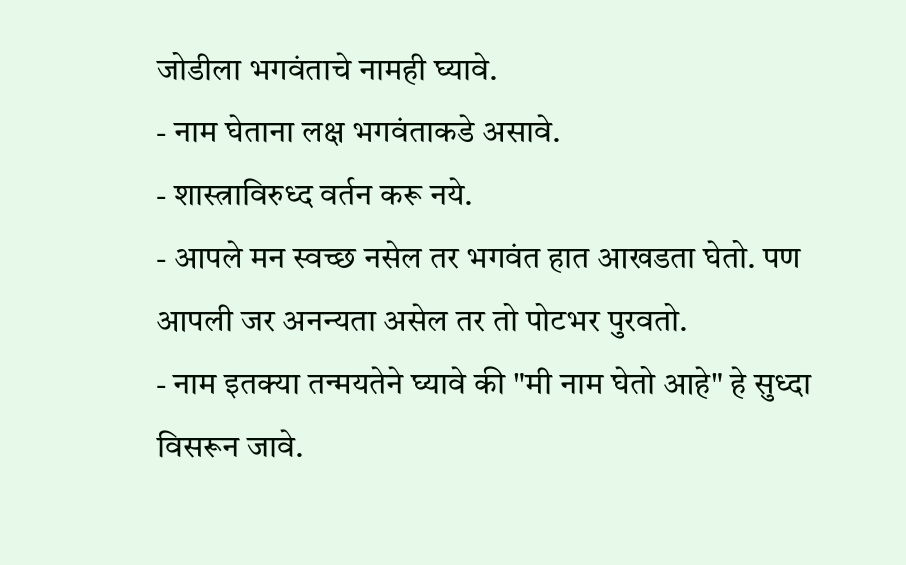जोडीला भगवंताचे नामही घ्यावे.
- नाम घेताना लक्ष भगवंताकडे असावे.
- शास्त्राविरुध्द वर्तन करू नये.
- आपले मन स्वच्छ नसेल तर भगवंत हात आखडता घेतो. पण आपली जर अनन्यता असेल तर तो पोटभर पुरवतो.
- नाम इतक्या तन्मयतेने घ्यावे की "मी नाम घेतो आहे" हे सुध्दा विसरून जावे.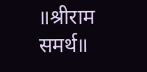॥श्रीराम समर्थ॥